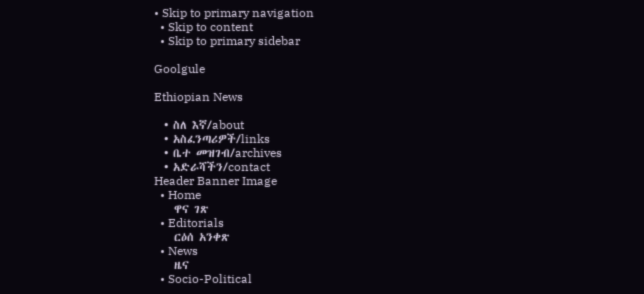• Skip to primary navigation
  • Skip to content
  • Skip to primary sidebar

Goolgule

Ethiopian News

  • ስለ እኛ/about
  • አስፈንጣሪዎች/links
  • ቤተ መዝገብ/archives
  • አድራሻችን/contact
Header Banner Image
  • Home
    ዋና ገጽ
  • Editorials
    ርዕሰ አንቀጽ
  • News
    ዜና
  • Socio-Political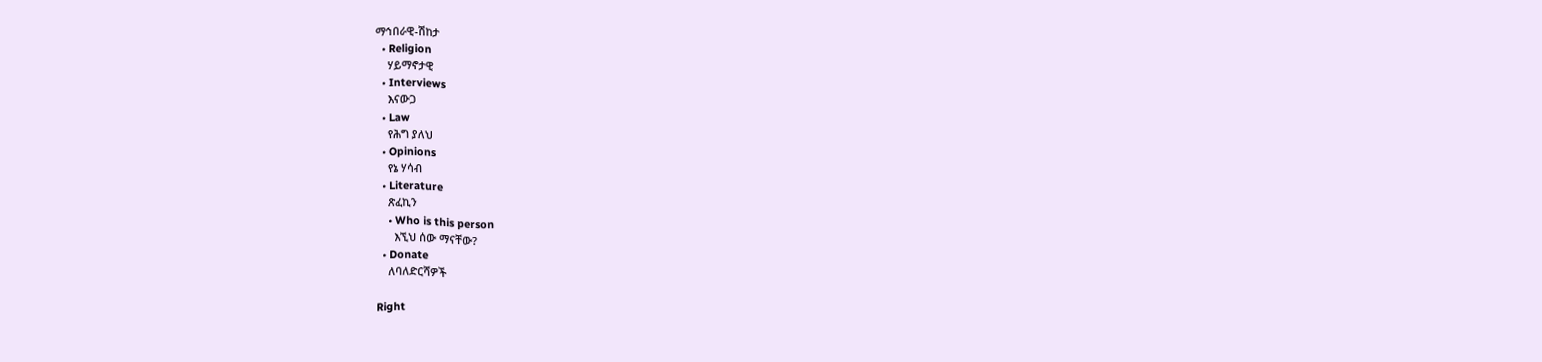ማኅበራዊ-ሽከታ
  • Religion
    ሃይማኖታዊ
  • Interviews
    እናውጋ
  • Law
    የሕግ ያለህ
  • Opinions
    የኔ ሃሳብ
  • Literature
    ጽፈኪን
    • Who is this person
      እኚህ ሰው ማናቸው?
  • Donate
    ለባለድርሻዎች

Right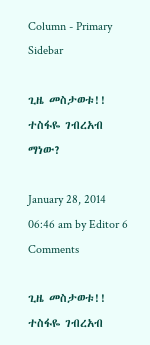Column - Primary Sidebar

ጊዜ መስታወቱ!! ተስፋዬ ገብረአብ ማነው?

January 28, 2014 06:46 am by Editor 6 Comments

ጊዜ መስታወቱ!! ተስፋዬ ገብረአብ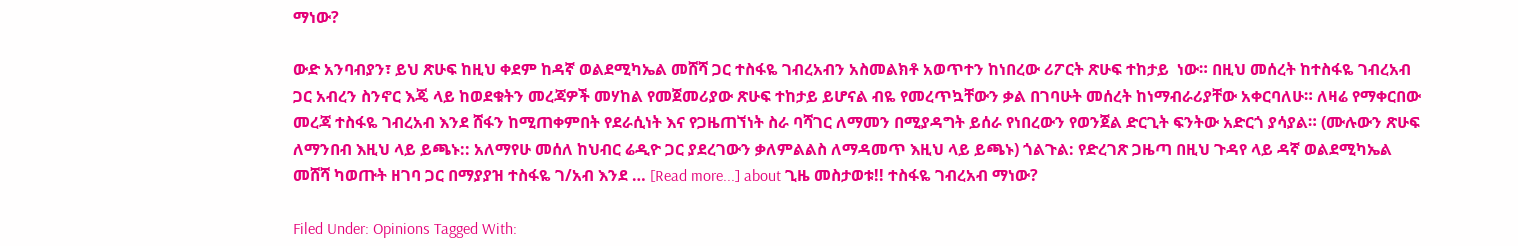ማነው?

ውድ አንባብያን፣ ይህ ጽሁፍ ከዚህ ቀደም ከዳኛ ወልደሚካኤል መሸሻ ጋር ተስፋዬ ገብረአብን አስመልክቶ አወጥተን ከነበረው ሪፖርት ጽሁፍ ተከታይ  ነው። በዚህ መሰረት ከተስፋዬ ገብረአብ ጋር አብረን ስንኖር እጄ ላይ ከወደቁትን መረጃዎች መሃከል የመጀመሪያው ጽሁፍ ተከታይ ይሆናል ብዬ የመረጥኳቸውን ቃል በገባሁት መሰረት ከነማብራሪያቸው አቀርባለሁ። ለዛሬ የማቀርበው መረጃ ተስፋዬ ገብረአብ እንደ ሸፋን ከሚጠቀምበት የደራሲነት እና የጋዜጠኘነት ስራ ባሻገር ለማመን በሚያዳግት ይሰራ የነበረውን የወንጀል ድርጊት ፍንትው አድርጎ ያሳያል። (ሙሉውን ጽሁፍ ለማንበብ እዚህ ላይ ይጫኑ:: አለማየሁ መሰለ ከህብር ሬዲዮ ጋር ያደረገውን ቃለምልልስ ለማዳመጥ እዚህ ላይ ይጫኑ) ጎልጉል: የድረገጽ ጋዜጣ በዚህ ጉዳየ ላይ ዳኛ ወልደሚካኤል መሸሻ ካወጡት ዘገባ ጋር በማያያዝ ተስፋዬ ገ/አብ እንደ … [Read more...] about ጊዜ መስታወቱ!! ተስፋዬ ገብረአብ ማነው?

Filed Under: Opinions Tagged With: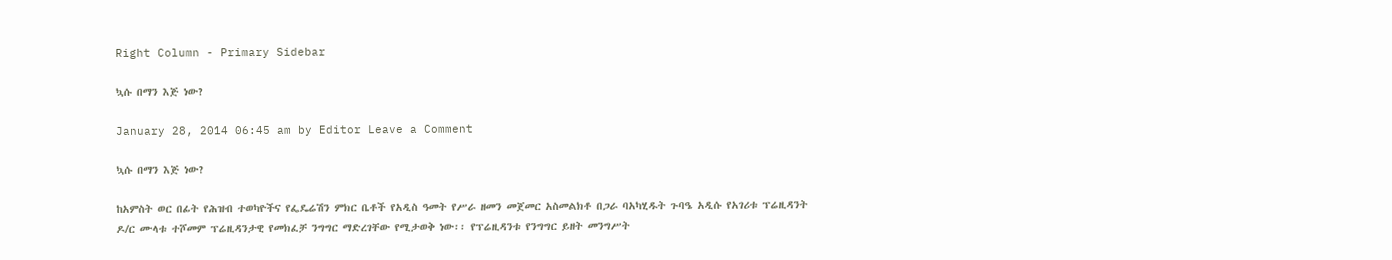Right Column - Primary Sidebar

ኳሱ በማን እጅ ነው?

January 28, 2014 06:45 am by Editor Leave a Comment

ኳሱ በማን እጅ ነው?

ከአምስት ወር በፊት የሕዝብ ተወካዮችና የፌዴሬሽን ምክር ቤቶች የአዲስ ዓመት የሥራ ዘመን መጀመር አስመልክቶ በጋራ ባአካሂዱት ጉባዔ አዲሱ የአገሪቱ ፕሬዚዳንት ዶ/ር ሙላቱ ተሾመም ፕሬዚዳንታዊ የመክፈቻ ንግግር ማድረገቸው የሚታወቅ ነው፡፡ የፕሬዚዳንቱ የንግግር ይዘት መንግሥት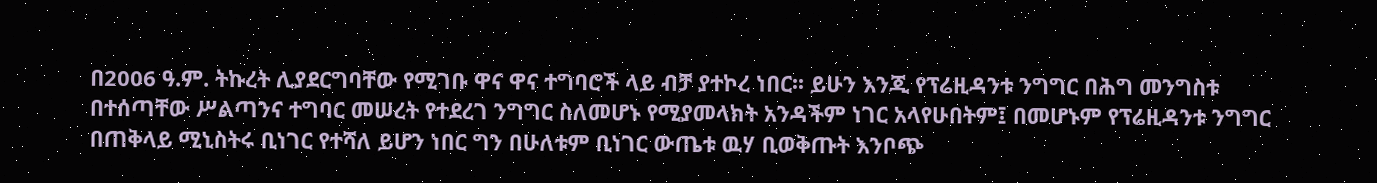በ2006 ዓ.ም. ትኩረት ሊያደርግባቸው የሚገቡ ዋና ዋና ተግባሮች ላይ ብቻ ያተኮረ ነበር፡፡ ይሁን እንጂ የፕሬዚዳንቱ ንግግር በሕግ መንግስቱ በተሰጣቸው ሥልጣንና ተግባር መሠረት የተደረገ ንግግር ስለመሆኑ የሚያመላክት አንዳችም ነገር አላየሁበትም፤ በመሆኑም የፕሬዚዳንቱ ንግግር በጠቅላይ ሚኒስትሩ ቢነገር የተሻለ ይሆን ነበር ግን በሁለቱም ቢነገር ውጤቱ ዉሃ ቢወቅጡት እንቦጭ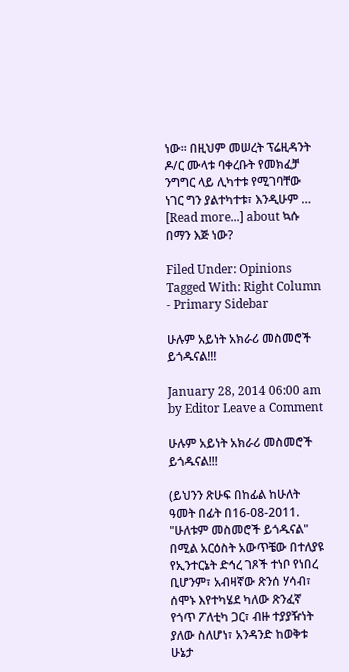ነው፡፡ በዚህም መሠረት ፕሬዚዳንት ዶ/ር ሙላቱ ባቀረቡት የመክፈቻ ንግግር ላይ ሊካተቱ የሚገባቸው ነገር ግን ያልተካተቱ፣ እንዲሁም … [Read more...] about ኳሱ በማን እጅ ነው?

Filed Under: Opinions Tagged With: Right Column - Primary Sidebar

ሁሉም አይነት አክራሪ መስመሮች ይጎዱናል!!!

January 28, 2014 06:00 am by Editor Leave a Comment

ሁሉም አይነት አክራሪ መስመሮች ይጎዱናል!!!

(ይህንን ጽሁፍ በከፊል ከሁለት ዓመት በፊት በ16-08-2011. "ሁለቱም መስመሮች ይጎዱናል" በሚል አርዕስት አውጥቼው በተለያዩ የኢንተርኔት ድኅረ ገጾች ተነቦ የነበረ ቢሆንም፣ አብዛኛው ጽንሰ ሃሳብ፣ ሰሞኑ እየተካሄደ ካለው ጽንፈኛ የጎጥ ፖለቲካ ጋር፣ ብዙ ተያያዥነት ያለው ስለሆነ፣ አንዳንድ ከወቅቱ ሁኔታ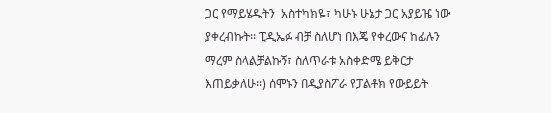ጋር የማይሄዱትን  አስተካክዬ፣ ካሁኑ ሁኔታ ጋር አያይዤ ነው ያቀረብኩት፡፡ ፒዲኤፉ ብቻ ስለሆነ በእጄ የቀረውና ከፊሉን ማረም ስላልቻልኩኝ፣ ስለጥራቱ አስቀድሜ ይቅርታ እጠይቃለሁ፡፡) ሰሞኑን በዲያስፖራ የፓልቶክ የውይይት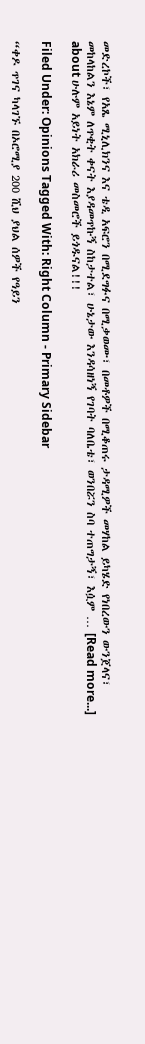መድረኮች፣ የአጼ ሚኒሊክንና እና ቴዲ አፍሮን በሚደግፉና በሚቃወሙ፣ በመቶዎች በሚቆጠሩ ታዳሚዎች መሃከል ይካሄድ የነበረውን ውንጀላና፣ መከላከልን እኔም ለጥቂት ቀናት እያዳመጥኩኝ ስከታተል፣ ሁኔታው እንዳሳዘነኝ የገባት ባለቤቴ፣ ወንበሯን ስባ ተጠግታኝ፣ እሷም … [Read more...] about ሁሉም አይነት አክራሪ መስመሮች ይጎዱናል!!!

Filed Under: Opinions Tagged With: Right Column - Primary Sidebar

“ቀዶ ጥገና ካላገኙ በኦሮሚያ 200 ሺህ ያህል ሰዎች የዓይን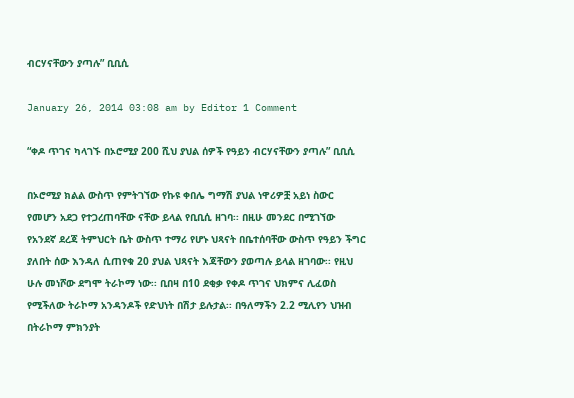ብርሃናቸውን ያጣሉ” ቢቢሲ

January 26, 2014 03:08 am by Editor 1 Comment

“ቀዶ ጥገና ካላገኙ በኦሮሚያ 200 ሺህ ያህል ሰዎች የዓይን ብርሃናቸውን ያጣሉ” ቢቢሲ

በኦሮሚያ ክልል ውስጥ የምትገኘው የኩዩ ቀበሌ ግማሽ ያህል ነዋሪዎቿ አይነ ስውር የመሆን አደጋ የተጋረጠባቸው ናቸው ይላል የቢቢሲ ዘገባ፡፡ በዚሁ መንደር በሚገኘው የአንደኛ ደረጃ ትምህርት ቤት ውስጥ ተማሪ የሆኑ ህጻናት በቤተሰባቸው ውስጥ የዓይን ችግር ያለበት ሰው እንዳለ ሲጠየቁ 20 ያህል ህጻናት እጃቸውን ያወጣሉ ይላል ዘገባው፡፡ የዚህ ሁሉ መነሾው ደግሞ ትራኮማ ነው፡፡ ቢበዛ በ10 ደቂቃ የቀዶ ጥገና ህክምና ሊፈወስ የሚችለው ትራኮማ አንዳንዶች የድህነት በሽታ ይሉታል፡፡ በዓለማችን 2.2 ሚሊየን ህዝብ በትራኮማ ምክንያት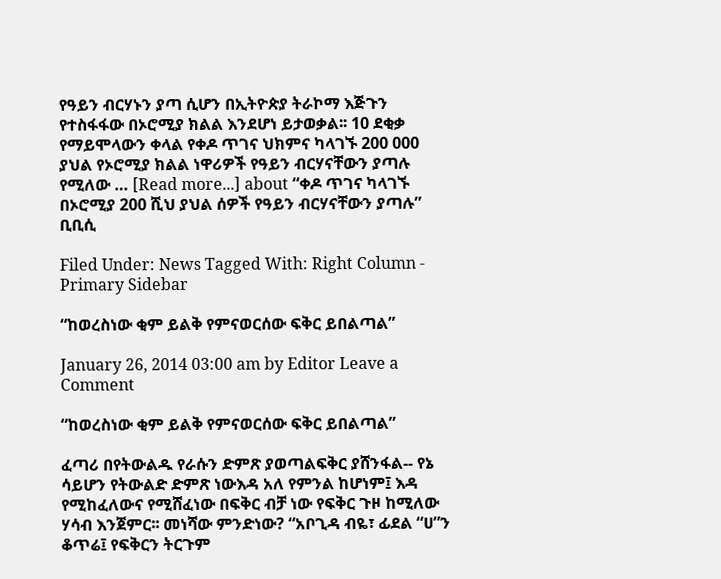የዓይን ብርሃኑን ያጣ ሲሆን በኢትዮጵያ ትራኮማ እጅጉን የተስፋፋው በኦሮሚያ ክልል እንደሆነ ይታወቃል፡፡ 10 ደቂቃ የማይሞላውን ቀላል የቀዶ ጥገና ህክምና ካላገኙ 200 000 ያህል የኦሮሚያ ክልል ነዋሪዎች የዓይን ብርሃናቸውን ያጣሉ የሚለው … [Read more...] about “ቀዶ ጥገና ካላገኙ በኦሮሚያ 200 ሺህ ያህል ሰዎች የዓይን ብርሃናቸውን ያጣሉ” ቢቢሲ

Filed Under: News Tagged With: Right Column - Primary Sidebar

“ከወረስነው ቂም ይልቅ የምናወርሰው ፍቅር ይበልጣል”

January 26, 2014 03:00 am by Editor Leave a Comment

“ከወረስነው ቂም ይልቅ የምናወርሰው ፍቅር ይበልጣል”

ፈጣሪ በየትውልዱ የራሱን ድምጽ ያወጣልፍቅር ያሸንፋል-- የኔ ሳይሆን የትውልድ ድምጽ ነውእዳ አለ የምንል ከሆነም፤ እዳ የሚከፈለውና የሚሸፈነው በፍቅር ብቻ ነው የፍቅር ጉዞ ከሚለው ሃሳብ እንጀምር፡፡ መነሻው ምንድነው? “አቦጊዳ ብዬ፣ ፊደል “ሀ”ን ቆጥሬ፤ የፍቅርን ትርጉም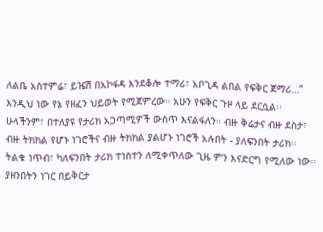ለልቤ አስተምሬ፣ ይዤሽ በአኮፋዳ እንደቆሎ ተማሪ፣ አቦጊዳ ልበል የፍቅር ጀማሪ…” እንዲህ ነው የኔ የዘፈን ህይወት የሚጀምረው። አሁን የፍቅር ጉዞ ላይ ደርሷል፡፡ ሁላችንም፣ በተለያዩ የታሪክ አጋጣሚዎች ውስጥ እናልፋለን። ብዙ ቅሬታና ብዙ ደስታ፣ ብዙ ትክክል የሆኑ ነገሮችና ብዙ ትክክል ያልሆኑ ነገሮች አሉበት - ያለፍንበት ታሪክ፡፡ ትልቁ ነጥብ፣ ካለፍንበት ታሪክ ተነስተን ለሚቀጥለው ጊዜ ምን እናድርግ የሚለው ነው፡፡ ያዘንበትን ነገር በይቅርታ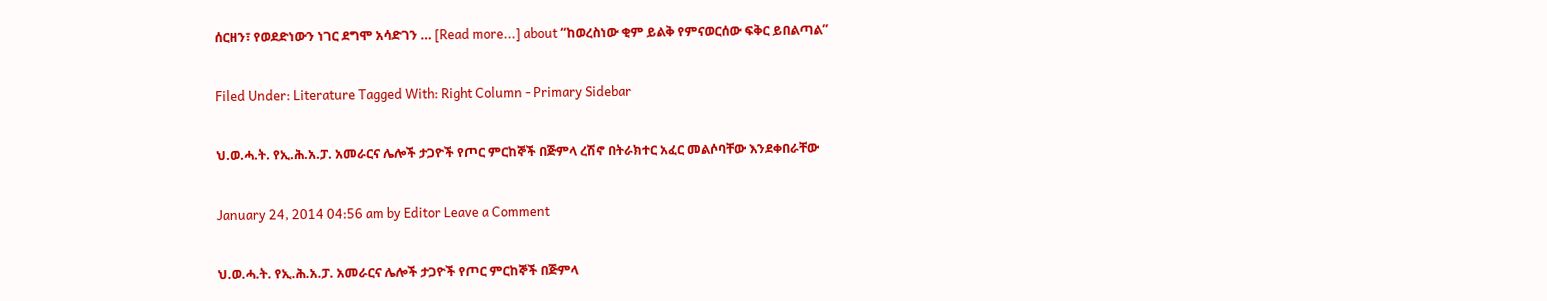ሰርዘን፣ የወደድነውን ነገር ደግሞ አሳድገን … [Read more...] about “ከወረስነው ቂም ይልቅ የምናወርሰው ፍቅር ይበልጣል”

Filed Under: Literature Tagged With: Right Column - Primary Sidebar

ህ.ወ.ሓ.ት. የኢ.ሕ.አ.ፓ. አመራርና ሌሎች ታጋዮች የጦር ምርከኞች በጅምላ ረሽኖ በትራክተር አፈር መልሶባቸው እንደቀበራቸው

January 24, 2014 04:56 am by Editor Leave a Comment

ህ.ወ.ሓ.ት. የኢ.ሕ.አ.ፓ. አመራርና ሌሎች ታጋዮች የጦር ምርከኞች በጅምላ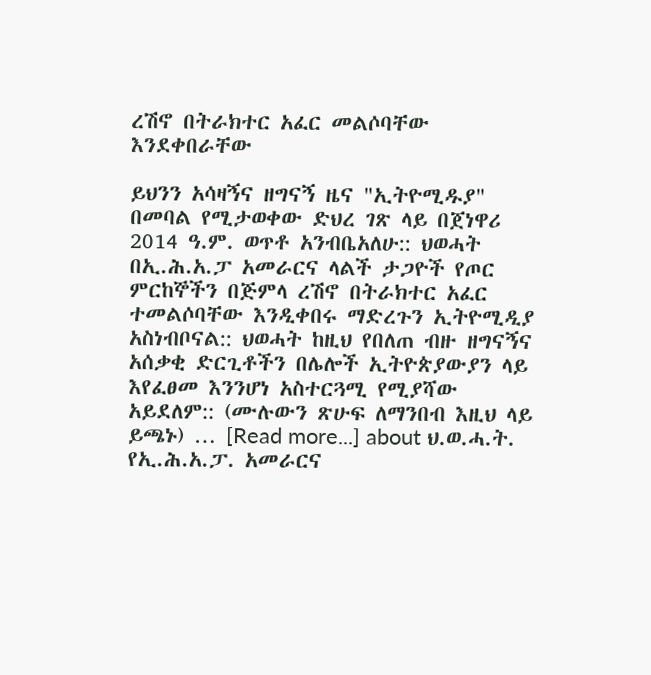ረሽኖ በትራክተር አፈር መልሶባቸው እንደቀበራቸው

ይህንን አሳዛኝና ዘግናኝ ዜና "ኢትዮሚዱያ" በመባል የሚታወቀው ድህረ ገጽ ላይ በጀነዋሪ 2014 ዓ.ም. ወጥቶ አንብቤአለሁ:: ህወሓት በኢ.ሕ.አ.ፓ አመራርና ላልች ታጋዮች የጦር ምርከኞችን በጅምላ ረሽኖ በትራክተር አፈር ተመልሶባቸው እንዲቀበሩ ማድረጉን ኢትዮሚዲያ አስነብቦናል:: ህወሓት ከዚህ የበለጠ ብዙ ዘግናኝና አሰቃቂ ድርጊቶችን በሌሎች ኢትዮጵያውያን ላይ እየፈፀመ እንንሆነ አስተርጓሚ የሚያሻው አይደለም:: (ሙሉውን ጽሁፍ ለማንበብ እዚህ ላይ ይጫኑ) … [Read more...] about ህ.ወ.ሓ.ት. የኢ.ሕ.አ.ፓ. አመራርና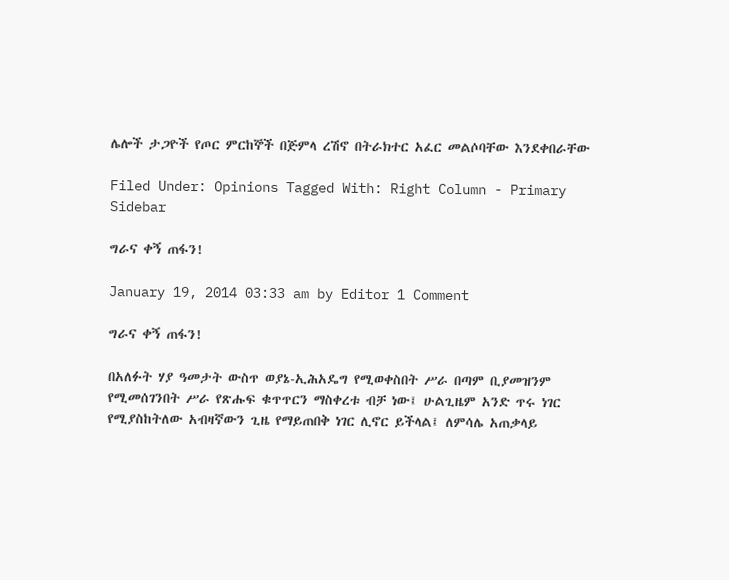ሌሎች ታጋዮች የጦር ምርከኞች በጅምላ ረሽኖ በትራክተር አፈር መልሶባቸው እንደቀበራቸው

Filed Under: Opinions Tagged With: Right Column - Primary Sidebar

ግራና ቀኝ ጠፋን!

January 19, 2014 03:33 am by Editor 1 Comment

ግራና ቀኝ ጠፋን!

በአለፉት ሃያ ዓመታት ውስጥ ወያኔ-ኢሕአዴግ የሚወቀስበት ሥራ በጣም ቢያመዝንም የሚመሰገንበት ሥራ የጽሑፍ ቁጥጥርን ማስቀረቱ ብቻ ነው፤ ሁልጊዜም አንድ ጥሩ ነገር የሚያስከትለው አብዛኛውን ጊዜ የማይጠበቅ ነገር ሊኖር ይችላል፤ ለምሳሌ አጠቃላይ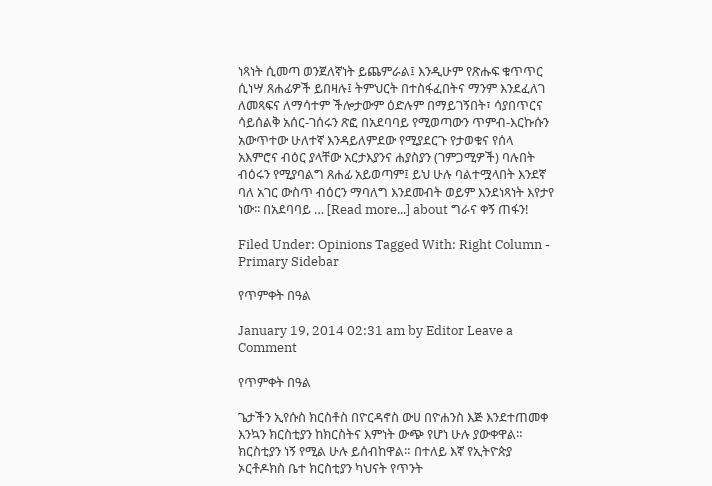ነጻነት ሲመጣ ወንጀለኛነት ይጨምራል፤ እንዲሁም የጽሑፍ ቁጥጥር ሲነሣ ጸሐፊዎች ይበዛሉ፤ ትምህርት በተስፋፈበትና ማንም እንደፈለገ ለመጻፍና ለማሳተም ችሎታውም ዕድሉም በማይገኝበት፣ ሳያበጥርና ሳይሰልቅ አሰር-ገሰሩን ጽፎ በአደባባይ የሚወጣውን ጥምብ-እርኩሱን አውጥተው ሁለተኛ እንዳይለምደው የሚያደርጉ የታወቁና የሰላ አእምሮና ብዕር ያላቸው አርታእያንና ሐያስያን (ገምጋሚዎች) ባሉበት ብዕሩን የሚያባልግ ጸሐፊ አይወጣም፤ ይህ ሁሉ ባልተሟላበት እንደኛ ባለ አገር ውስጥ ብዕርን ማባለግ እንደመብት ወይም እንደነጻነት እየታየ ነው፡፡ በአደባባይ … [Read more...] about ግራና ቀኝ ጠፋን!

Filed Under: Opinions Tagged With: Right Column - Primary Sidebar

የጥምቀት በዓል

January 19, 2014 02:31 am by Editor Leave a Comment

የጥምቀት በዓል

ጌታችን ኢየሱስ ክርስቶስ በዮርዳኖስ ውሀ በዮሐንስ እጅ እንደተጠመቀ እንኳን ክርስቲያን ከክርስትና እምነት ውጭ የሆነ ሁሉ ያውቀዋል። ክርስቲያን ነኝ የሚል ሁሉ ይሰብከዋል። በተለይ እኛ የኢትዮጵያ ኦርቶዶክስ ቤተ ክርስቲያን ካህናት የጥንት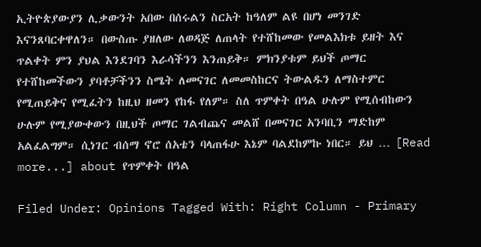ኢትዮጵያውያን ሊቃውንት አበው በሰሩልን ስርአት ከዓለም ልዩ በሆነ መንገድ እናንጸባርቀዋለን። በውስጡ ያዘለው ለወዳጅ ለጠላት የተሸከመው የመልእክቱ ይዘት እና ጥልቀት ምን ያህል እንደገባን እራሳችንን እንጠይቅ። ምክንያቱም ይህች ጦማር የተሸከመችውን ያባቶቻችንን ስሜት ለመናገር ለመመስከርና ትውልዱን ለማስተምር የሚጠይቅና የሚፈትን ከዚህ ዘመን የከፋ የለም። ስለ ጥምቀት በዓል ሁሉም የሚሰብከውን ሁሉም የሚያውቀውን በዚህች ጦማር ገልብጨና መልሸ በመናገር አንባቢን ማድከም አልፈልግም። ሲነገር ብሰማ ኖሮ ሰአቴን ባላጠፋሁ እኔም ባልደከምኩ ነበር። ይህ … [Read more...] about የጥምቀት በዓል

Filed Under: Opinions Tagged With: Right Column - Primary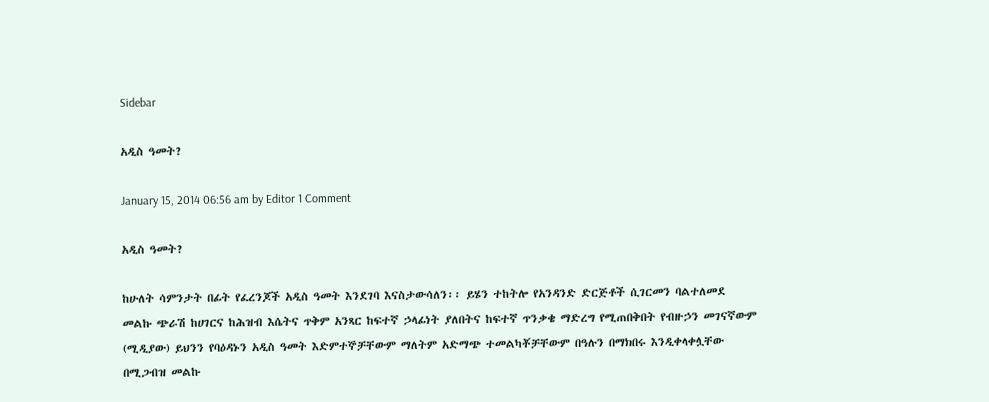Sidebar

አዲስ ዓመት?

January 15, 2014 06:56 am by Editor 1 Comment

አዲስ ዓመት?

ከሁለት ሳምንታት በፊት የፈረንጆች አዲስ ዓመት እንደገባ እናስታውሳለን፡፡ ይሄን ተከትሎ የአንዳንድ ድርጅቶች ሲገርመን ባልተለመደ መልኩ ጭራሽ ከሀገርና ከሕዝብ እሴትና ጥቅም አንጻር ከፍተኛ ኃላፊነት ያለበትና ከፍተኛ ጥንቃቄ ማድረግ የሚጠበቅበት የብዙኃን መገናኛውም (ሚዲያው) ይህንን የባዕዳኑን አዲስ ዓመት እድምተኞቻቸውም ማለትም አድማጭ ተመልካቾቻቸውም በዓሉን በማክበሩ እንዲቀላቀሏቸው በሚጋብዝ መልኩ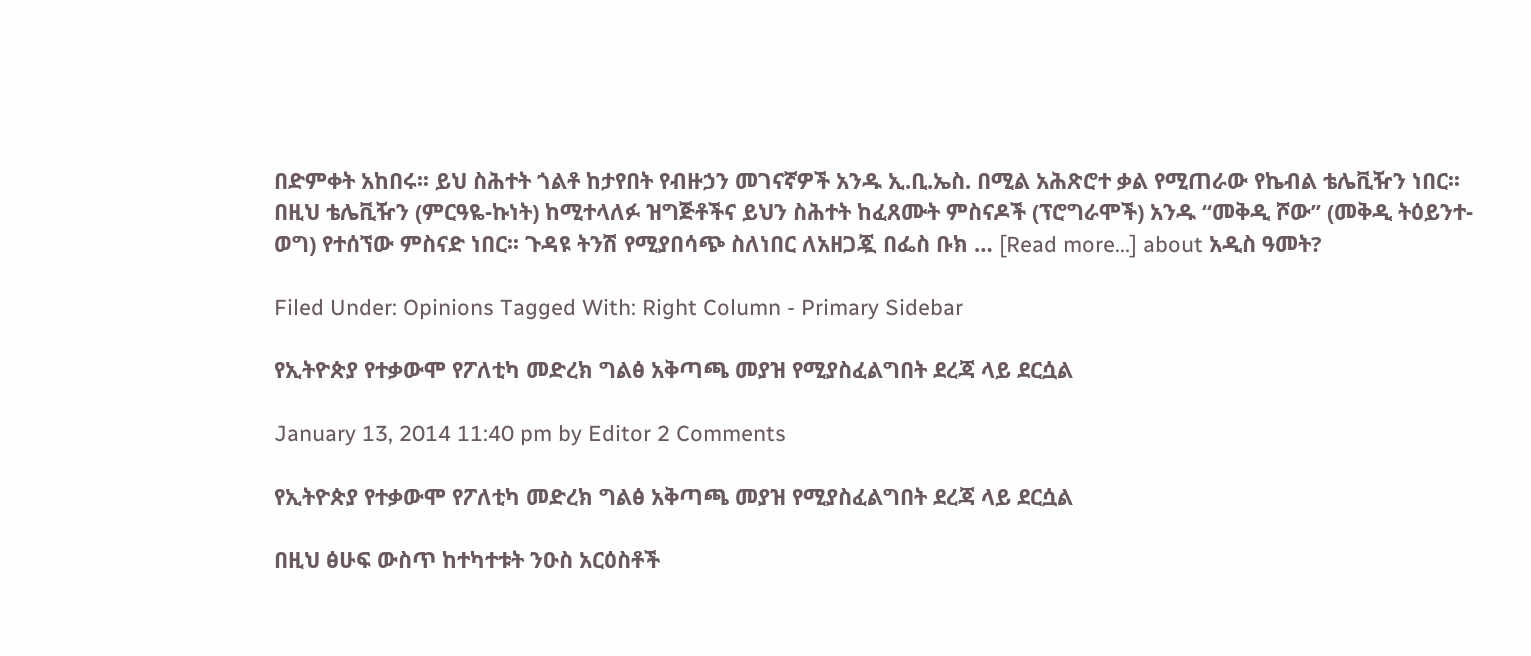በድምቀት አከበሩ፡፡ ይህ ስሕተት ጎልቶ ከታየበት የብዙኃን መገናኛዎች አንዱ ኢ.ቢ.ኤስ. በሚል አሕጽሮተ ቃል የሚጠራው የኬብል ቴሌቪዥን ነበር፡፡ በዚህ ቴሌቪዥን (ምርዓዬ-ኩነት) ከሚተላለፉ ዝግጅቶችና ይህን ስሕተት ከፈጸሙት ምስናዶች (ፕሮግራሞች) አንዱ “መቅዲ ሾው” (መቅዲ ትዕይንተ-ወግ) የተሰኘው ምስናድ ነበር፡፡ ጉዳዩ ትንሽ የሚያበሳጭ ስለነበር ለአዘጋጇ በፌስ ቡክ … [Read more...] about አዲስ ዓመት?

Filed Under: Opinions Tagged With: Right Column - Primary Sidebar

የኢትዮጵያ የተቃውሞ የፖለቲካ መድረክ ግልፅ አቅጣጫ መያዝ የሚያስፈልግበት ደረጃ ላይ ደርሷል

January 13, 2014 11:40 pm by Editor 2 Comments

የኢትዮጵያ የተቃውሞ የፖለቲካ መድረክ ግልፅ አቅጣጫ መያዝ የሚያስፈልግበት ደረጃ ላይ ደርሷል

በዚህ ፅሁፍ ውስጥ ከተካተቱት ንዑስ አርዕስቶች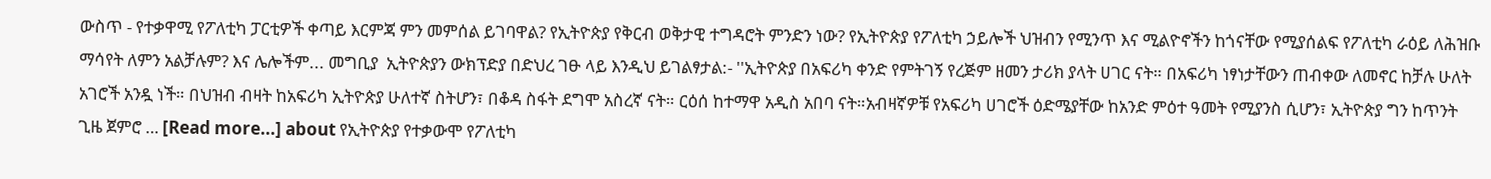ውስጥ - የተቃዋሚ የፖለቲካ ፓርቲዎች ቀጣይ እርምጃ ምን መምሰል ይገባዋል? የኢትዮጵያ የቅርብ ወቅታዊ ተግዳሮት ምንድን ነው? የኢትዮጵያ የፖለቲካ ኃይሎች ህዝብን የሚንጥ እና ሚልዮኖችን ከጎናቸው የሚያሰልፍ የፖለቲካ ራዕይ ለሕዝቡ ማሳየት ለምን አልቻሉም? እና ሌሎችም... መግቢያ  ኢትዮጵያን ውክፕድያ በድህረ ገፁ ላይ እንዲህ ይገልፃታል:- ''ኢትዮጵያ በአፍሪካ ቀንድ የምትገኝ የረጅም ዘመን ታሪክ ያላት ሀገር ናት። በአፍሪካ ነፃነታቸውን ጠብቀው ለመኖር ከቻሉ ሁለት አገሮች አንዷ ነች። በህዝብ ብዛት ከአፍሪካ ኢትዮጵያ ሁለተኛ ስትሆን፣ በቆዳ ስፋት ደግሞ አስረኛ ናት። ርዕሰ ከተማዋ አዲስ አበባ ናት።አብዛኛዎቹ የአፍሪካ ሀገሮች ዕድሜያቸው ከአንድ ምዕተ ዓመት የሚያንስ ሲሆን፣ ኢትዮጵያ ግን ከጥንት ጊዜ ጀምሮ … [Read more...] about የኢትዮጵያ የተቃውሞ የፖለቲካ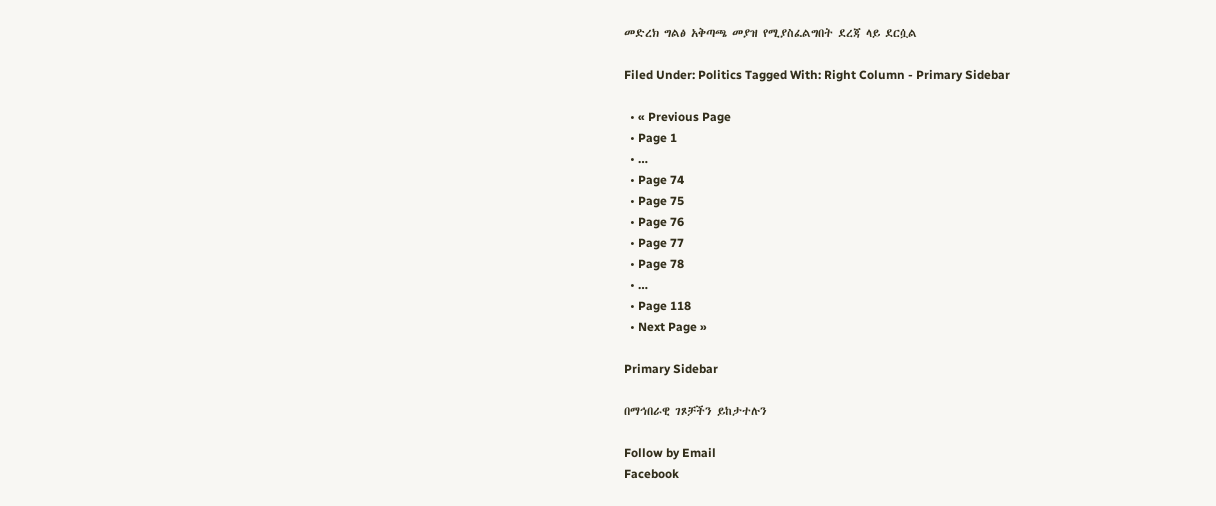መድረክ ግልፅ አቅጣጫ መያዝ የሚያስፈልግበት ደረጃ ላይ ደርሷል

Filed Under: Politics Tagged With: Right Column - Primary Sidebar

  • « Previous Page
  • Page 1
  • …
  • Page 74
  • Page 75
  • Page 76
  • Page 77
  • Page 78
  • …
  • Page 118
  • Next Page »

Primary Sidebar

በማኅበራዊ ገጾቻችን ይከታተሉን

Follow by Email
Facebook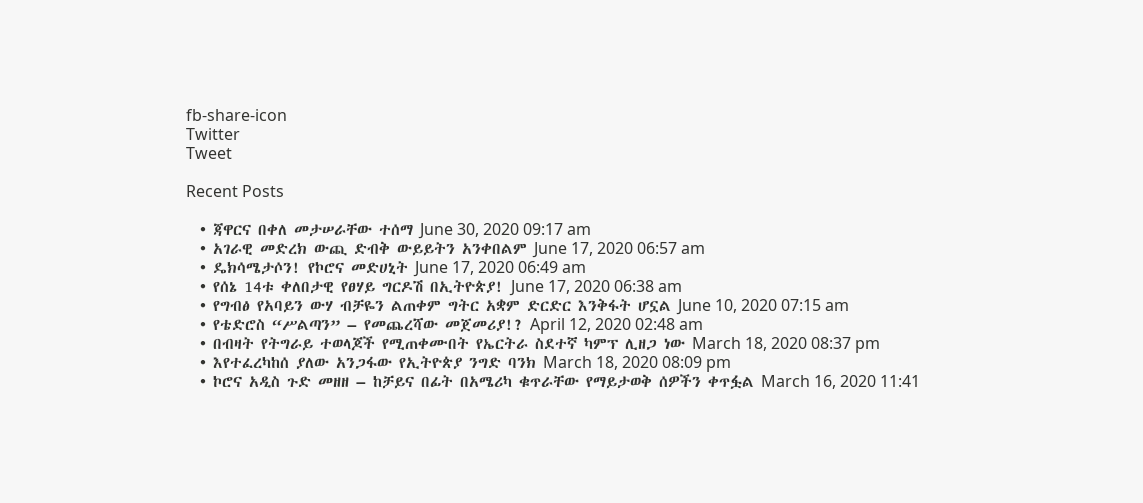fb-share-icon
Twitter
Tweet

Recent Posts

  • ጃዋርና በቀለ መታሠራቸው ተሰማ June 30, 2020 09:17 am
  • አገራዊ መድረክ ውጪ ድብቅ ውይይትን አንቀበልም June 17, 2020 06:57 am
  • ዴክሳሜታሶን! የኮሮና መድሀኒት June 17, 2020 06:49 am
  • የሰኔ 14ቱ ቀለበታዊ የፀሃይ ግርዶሽ በኢትዮጵያ! June 17, 2020 06:38 am
  • የግብፅ የአባይን ውሃ ብቻዬን ልጠቀም ግትር አቋም ድርድር እንቅፋት ሆኗል June 10, 2020 07:15 am
  • የቴድሮስ “ሥልጣን” – የመጨረሻው መጀመሪያ!? April 12, 2020 02:48 am
  • በብዛት የትግራይ ተወላጆች የሚጠቀሙበት የኤርትራ ስደተኛ ካምፕ ሊዘጋ ነው March 18, 2020 08:37 pm
  • እየተፈረካከሰ ያለው አንጋፋው የኢትዮጵያ ንግድ ባንክ March 18, 2020 08:09 pm
  • ኮሮና አዲስ ጉድ መዘዘ – ከቻይና በፊት በአሜሪካ ቁጥራቸው የማይታወቅ ሰዎችን ቀጥፏል March 16, 2020 11:41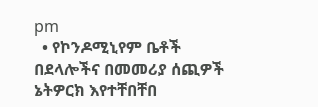pm
  • የኮንዶሚኒየም ቤቶች በደላሎችና በመመሪያ ሰጪዎች ኔትዎርክ እየተቸበቸበ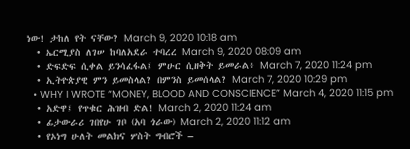ነው! ታከለ የት ናቸው? March 9, 2020 10:18 am
  • ኤርሚያስ ለገሠ ከባለአደራ ተባረረ March 9, 2020 08:09 am
  • ድፍድፍ ሲቀል ይንሳፈፋል፤ ምሁር ሲዘቅት ይመራል፥ March 7, 2020 11:24 pm
  • ኢትዮጵያዊ ምን ይመስላል? በምንስ ይመሰላል? March 7, 2020 10:29 pm
  • WHY I WROTE “MONEY, BLOOD AND CONSCIENCE” March 4, 2020 11:15 pm
  • አድዋ፤ የጥቁር ሕዝብ ድል! March 2, 2020 11:24 am
  • ፊታውራሪ ገበየሁ ገቦ (አባ ጎራው) March 2, 2020 11:12 am
  • የኦነግ ሁለት መልክና ሦስት ግብሮች –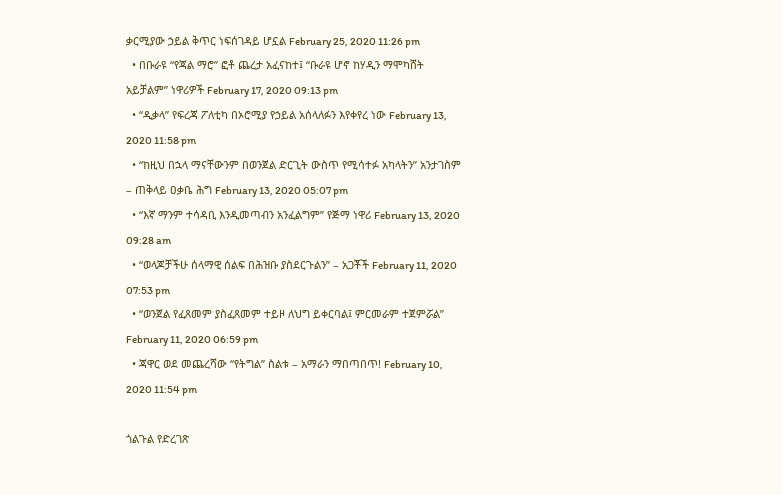ቃርሚያው ኃይል ቅጥር ነፍሰገዳይ ሆኗል February 25, 2020 11:26 pm
  • በቡራዩ “የጃል ማሮ” ፎቶ ጨረታ አፈናከተ፤ “ቡራዩ ሆኖ ከሃዲን ማሞካሸት አይቻልም” ነዋሪዎች February 17, 2020 09:13 pm
  • “ዲቃላ” የፍረጃ ፖለቲካ በኦሮሚያ የኃይል አሰላለፉን እየቀየረ ነው February 13, 2020 11:58 pm
  • “ከዚህ በኋላ ማናቸውንም በወንጀል ድርጊት ውስጥ የሚሳተፉ አካላትን” አንታገስም – ጠቅላይ ዐቃቤ ሕግ February 13, 2020 05:07 pm
  • “እኛ ማንም ተሳዳቢ እንዲመጣብን አንፈልግም” የጅማ ነዋሪ February 13, 2020 09:28 am
  • “ወላጆቻችሁ ሰላማዊ ሰልፍ በሕዝቡ ያስደርጉልን” – አጋቾች February 11, 2020 07:53 pm
  • “ወንጀል የፈጸመም ያስፈጸመም ተይዞ ለህግ ይቀርባል፤ ምርመራም ተጀምሯል” February 11, 2020 06:59 pm
  • ጃዋር ወደ መጨረሻው “የትግል” ስልቱ – አማራን ማበጣበጥ! February 10, 2020 11:54 pm

ጎልጉል የድረገጽ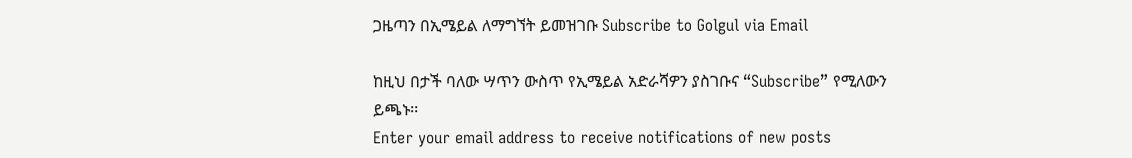ጋዜጣን በኢሜይል ለማግኘት ይመዝገቡ Subscribe to Golgul via Email

ከዚህ በታች ባለው ሣጥን ውስጥ የኢሜይል አድራሻዎን ያስገቡና “Subscribe” የሚለውን ይጫኑ፡፡
Enter your email address to receive notifications of new posts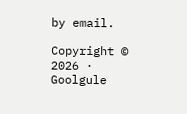by email.

Copyright © 2026 · Goolgule